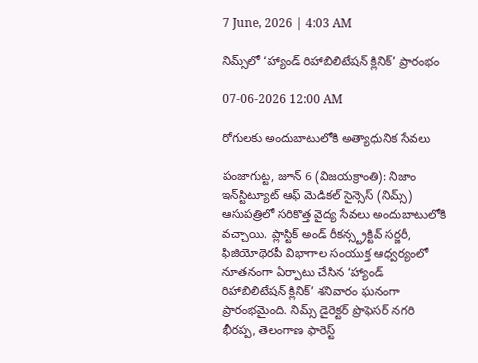7 June, 2026 | 4:03 AM

నిమ్స్‌లో ‘హ్యాండ్ రిహాబిలిటేషన్ క్లినిక్’ ప్రారంభం

07-06-2026 12:00 AM

రోగులకు అందుబాటులోకి అత్యాధునిక సేవలు

పంజాగుట్ట, జూన్ 6 (విజయక్రాంతి): నిజాం ఇన్‌స్టిట్యూట్ ఆఫ్ మెడికల్ సైన్సెస్ (నిమ్స్) ఆసుపత్రిలో సరికొత్త వైద్య సేవలు అందుబాటులోకి వచ్చాయి. ప్లాస్టిక్ అండ్ రీకన్స్ట్రక్టివ్ సర్జరీ, ఫిజియోథెరపీ విభాగాల సంయుక్త ఆధ్వర్యంలో నూతనంగా ఏర్పాటు చేసిన ‘హ్యాండ్ రిహాబిలిటేషన్ క్లినిక్’ శనివారం ఘనంగా ప్రారంభమైంది. నిమ్స్ డైరెక్టర్ ప్రొఫెసర్ నగరి భీరప్ప, తెలంగాణ ఫారెస్ట్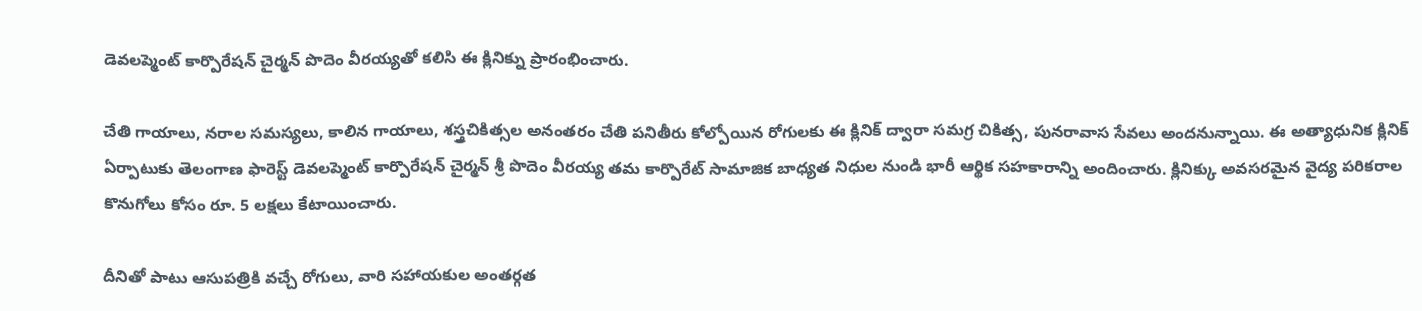డెవలప్మెంట్ కార్పొరేషన్ చైర్మన్ పొదెం వీరయ్యతో కలిసి ఈ క్లినిక్ను ప్రారంభించారు.

చేతి గాయాలు, నరాల సమస్యలు, కాలిన గాయాలు, శస్త్రచికిత్సల అనంతరం చేతి పనితీరు కోల్పోయిన రోగులకు ఈ క్లినిక్ ద్వారా సమగ్ర చికిత్స, పునరావాస సేవలు అందనున్నాయి. ఈ అత్యాధునిక క్లినిక్ ఏర్పాటుకు తెలంగాణ ఫారెస్ట్ డెవలప్మెంట్ కార్పొరేషన్ చైర్మన్ శ్రీ పొదెం వీరయ్య తమ కార్పొరేట్ సామాజిక బాధ్యత నిధుల నుండి భారీ ఆర్థిక సహకారాన్ని అందించారు. క్లినిక్కు అవసరమైన వైద్య పరికరాల కొనుగోలు కోసం రూ. 5 లక్షలు కేటాయించారు.

దీనితో పాటు ఆసుపత్రికి వచ్చే రోగులు, వారి సహాయకుల అంతర్గత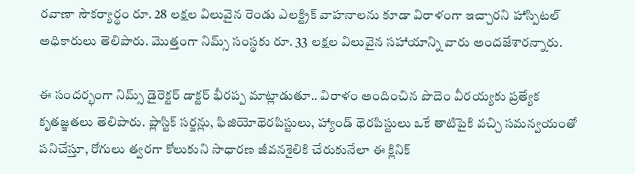రవాణా సౌకర్యార్థం రూ. 28 లక్షల విలువైన రెండు ఎలక్ట్రిక్ వాహనాలను కూడా విరాళంగా ఇచ్చారని హాస్పిటల్ అధికారులు తెలిపారు. మొత్తంగా నిమ్స్ సంస్థకు రూ. 33 లక్షల విలువైన సహాయాన్ని వారు అందజేశారన్నారు.

ఈ సందర్భంగా నిమ్స్ డైరెక్టర్ డాక్టర్ భీరప్ప మాట్లాడుతూ.. విరాళం అందించిన పొదెం వీరయ్యకు ప్రత్యేక కృతజ్ఞతలు తెలిపారు. ప్లాస్టిక్ సర్జన్లు, ఫిజియోథెరపిస్టులు, హ్యాండ్ థెరపిస్టులు ఒకే తాటిపైకి వచ్చి సమన్వయంతో పనిచేస్తూ, రోగులు త్వరగా కోలుకుని సాధారణ జీవనశైలికి చేరుకునేలా ఈ క్లినిక్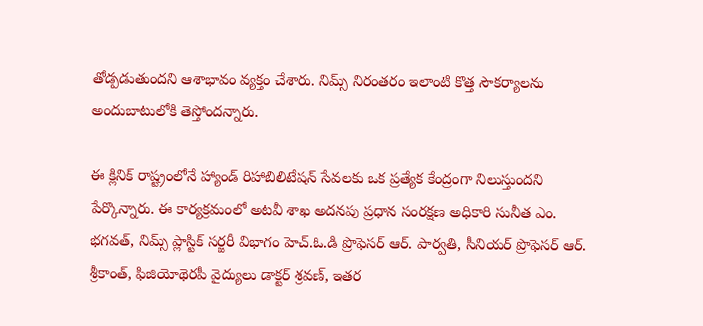తోడ్పడుతుందని ఆశాభావం వ్యక్తం చేశారు. నిమ్స్ నిరంతరం ఇలాంటి కొత్త సౌకర్యాలను అందుబాటులోకి తెస్తోందన్నారు.

ఈ క్లినిక్ రాష్ట్రంలోనే హ్యాండ్ రిహాబిలిటేషన్ సేవలకు ఒక ప్రత్యేక కేంద్రంగా నిలుస్తుందని పేర్కొన్నారు. ఈ కార్యక్రమంలో అటవీ శాఖ అదనపు ప్రధాన సంరక్షణ అధికారి సునీత ఎం. భగవత్, నిమ్స్ ప్లాస్టిక్ సర్జరీ విభాగం హెచ్.ఓ.డి ప్రొఫెసర్ ఆర్. పార్వతి, సీనియర్ ప్రొఫెసర్ ఆర్. శ్రీకాంత్, ఫిజియోథెరపీ వైద్యులు డాక్టర్ శ్రవణ్, ఇతర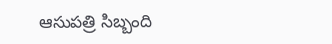ఆసుపత్రి సిబ్బంది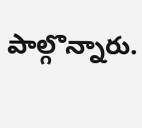పాల్గొన్నారు.